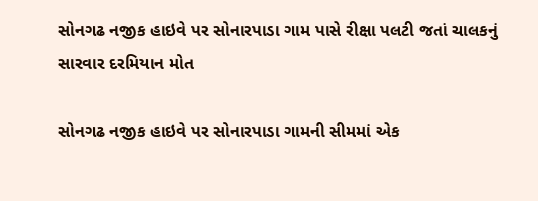સોનગઢ નજીક હાઇવે પર સોનારપાડા ગામ પાસે રીક્ષા પલટી જતાં ચાલકનું સારવાર દરમિયાન મોત

સોનગઢ નજીક હાઇવે પર સોનારપાડા ગામની સીમમાં એક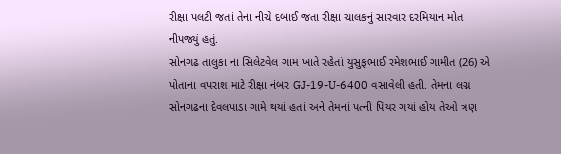રીક્ષા પલટી જતાં તેના નીચે દબાઈ જતા રીક્ષા ચાલકનું સારવાર દરમિયાન મોત નીપજ્યું હતું.
સોનગઢ તાલુકા ના સિલેટવેલ ગામ ખાતે રહેતાં યુસુફભાઈ રમેશભાઈ ગામીત (26) એ પોતાના વપરાશ માટે રીક્ષા નંબર GJ-19-U-6400 વસાવેલી હતી. તેમના લગ્ન સોનગઢના દેવલપાડા ગામે થયાં હતાં અને તેમનાં પત્ની પિયર ગયાં હોય તેઓ ત્રણ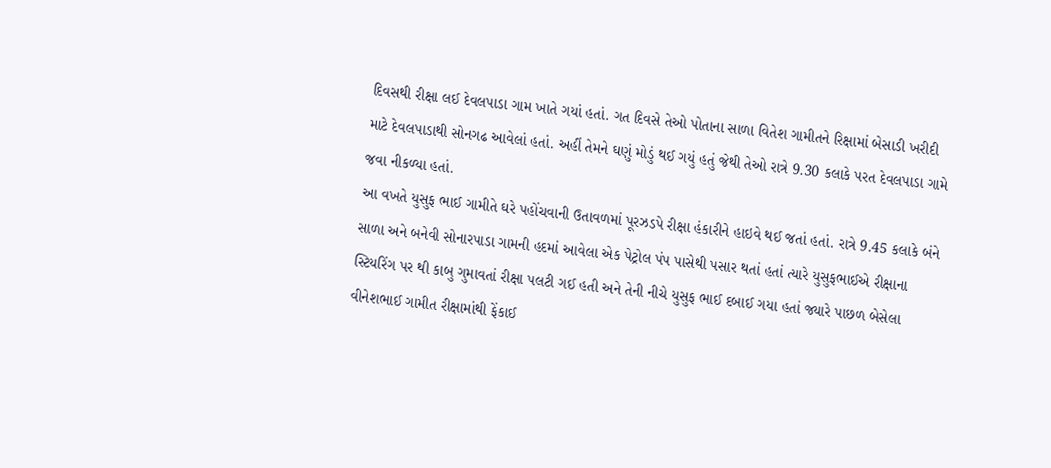દિવસથી રીક્ષા લઈ દેવલપાડા ગામ ખાતે ગયાં હતાં. ગત દિવસે તેઓ પોતાના સાળા વિતેશ ગામીતને રિક્ષામાં બેસાડી ખરીદી માટે દેવલપાડાથી સોનગઢ આવેલાં હતાં. અહીં તેમને ઘણું મોડું થઈ ગયું હતું જેથી તેઓ રાત્રે 9.30 કલાકે પરત દેવલપાડા ગામે જવા નીકળ્યા હતાં.
આ વખતે યુસુફ ભાઈ ગામીતે ઘરે પહોંચવાની ઉતાવળમાં પૂરઝડપે રીક્ષા હંકારીને હાઇવે થઈ જતાં હતાં. રાત્રે 9.45 કલાકે બંને સાળા અને બનેવી સોનારપાડા ગામની હદમાં આવેલા એક પેટ્રોલ પંપ પાસેથી પસાર થતાં હતાં ત્યારે યુસુફભાઈએ રીક્ષાના સ્ટિયરિંગ પર થી કાબુ ગુમાવતાં રીક્ષા પલટી ગઈ હતી અને તેની નીચે યુસુફ ભાઈ દબાઈ ગયા હતાં જ્યારે પાછળ બેસેલા વીનેશભાઈ ગામીત રીક્ષામાંથી ફેંકાઈ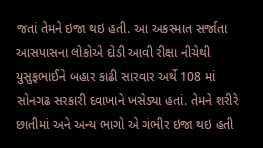જતાં તેમને ઇજા થઇ હતી. આ અકસ્માત સર્જાતા આસપાસના લોકોએ દોડી આવી રીક્ષા નીચેથી યુસુફભાઈને બહાર કાઢી સારવાર અર્થે 108 માં સોનગઢ સરકારી દવાખાને ખસેડ્યા હતાં. તેમને શરીરે છાતીમાં અને અન્ય ભાગો એ ગંભીર ઇજા થઇ હતી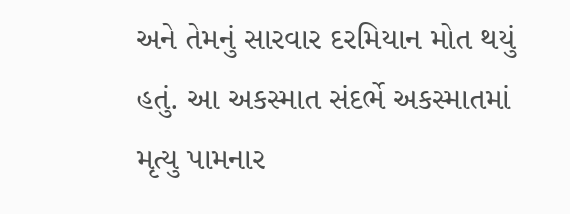અને તેમનું સારવાર દરમિયાન મોત થયું હતું. આ અકસ્માત સંદર્ભે અકસ્માતમાં મૃત્યુ પામનાર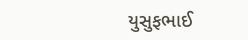યુસુફભાઈ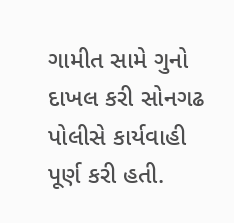ગામીત સામે ગુનો દાખલ કરી સોનગઢ પોલીસે કાર્યવાહી પૂર્ણ કરી હતી.